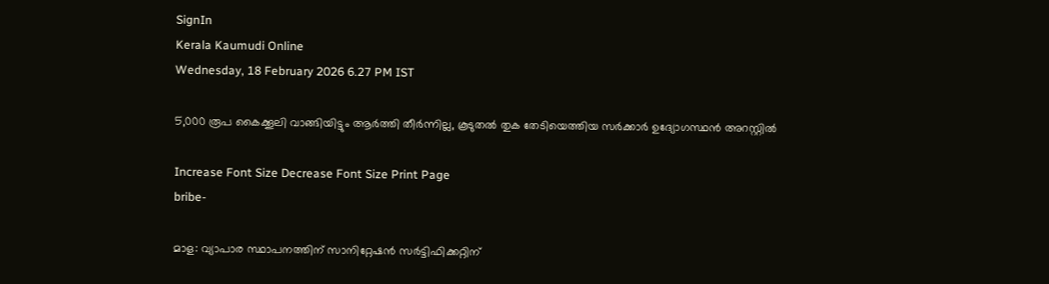SignIn
Kerala Kaumudi Online
Wednesday, 18 February 2026 6.27 PM IST

5,000 രൂപ കൈക്കൂലി വാങ്ങിയിട്ടും ആർത്തി തീർന്നില്ല, കൂടുതൽ തുക തേടിയെത്തിയ സർക്കാർ ഉദ്യോഗസ്ഥൻ അറസ്റ്റിൽ

Increase Font Size Decrease Font Size Print Page
bribe-

മാള: വ്യാപാര സ്ഥാപനത്തിന് സാനിറ്റേഷൻ സർട്ടിഫിക്കറ്റിന്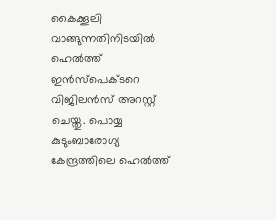കൈക്കൂലി വാങ്ങുന്നതിനിടയിൽ ഹെൽത്ത് ഇൻസ്‌പെക്ടറെ വിജിലൻസ് അറസ്റ്റ് ചെയ്തു. പൊയ്യ കുടുംബാരോഗ്യ കേന്ദ്രത്തിലെ ഹെൽത്ത്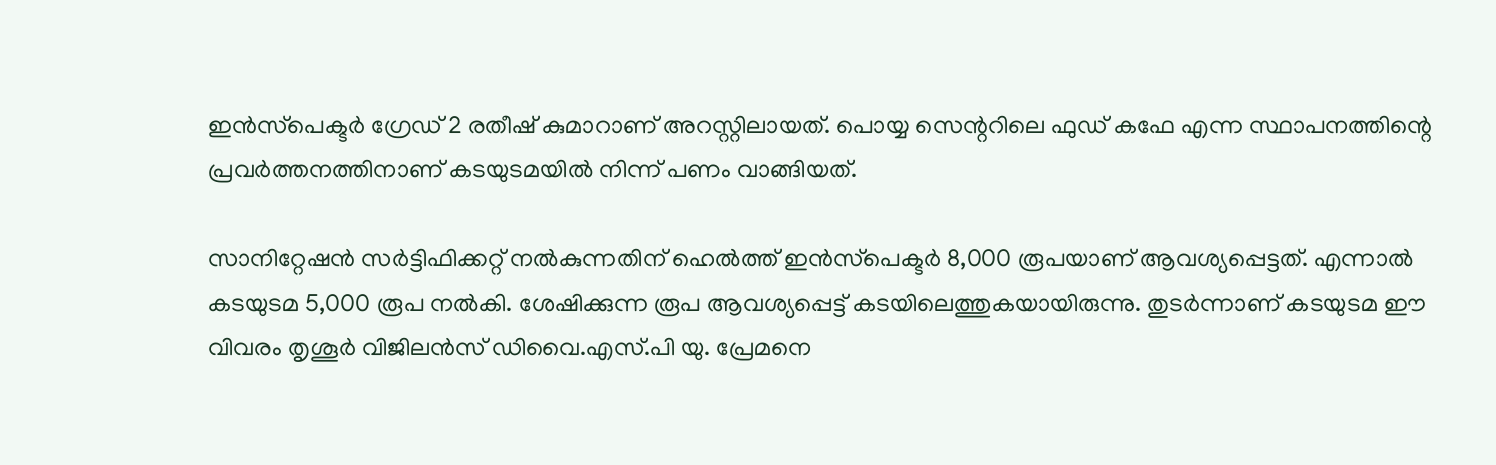ഇൻസ്‌പെക്ടർ ഗ്രേഡ് 2 രതീഷ് കുമാറാണ് അറസ്റ്റിലായത്. പൊയ്യ സെന്ററിലെ ഫുഡ് കഫേ എന്ന സ്ഥാപനത്തിന്റെ പ്രവർത്തനത്തിനാണ് കടയുടമയിൽ നിന്ന് പണം വാങ്ങിയത്.

സാനിറ്റേഷൻ സർട്ടിഫിക്കറ്റ് നൽകുന്നതിന് ഹെൽത്ത് ഇൻസ്‌പെക്ടർ 8,000 രൂപയാണ് ആവശ്യപ്പെട്ടത്. എന്നാൽ കടയുടമ 5,000 രൂപ നൽകി. ശേഷിക്കുന്ന രൂപ ആവശ്യപ്പെട്ട് കടയിലെത്തുകയായിരുന്നു. തുടർന്നാണ് കടയുടമ ഈ വിവരം തൃശൂർ വിജിലൻസ് ഡിവൈ.എസ്.പി യു. പ്രേമനെ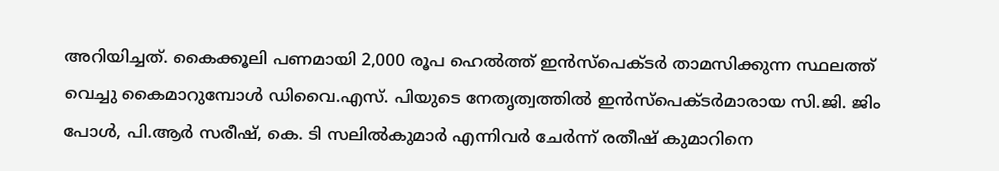അറിയിച്ചത്. കൈക്കൂലി പണമായി 2,000 രൂപ ഹെൽത്ത് ഇൻസ്‌പെക്ടർ താമസിക്കുന്ന സ്ഥലത്ത് വെച്ചു കൈമാറുമ്പോൾ ഡിവൈ.എസ്. പിയുടെ നേതൃത്വത്തിൽ ഇൻസ്‌പെക്ടർമാരായ സി.ജി. ജിം പോൾ, പി.ആർ സരീഷ്, കെ. ടി സലിൽകുമാർ എന്നിവർ ചേർന്ന് രതീഷ് കുമാറിനെ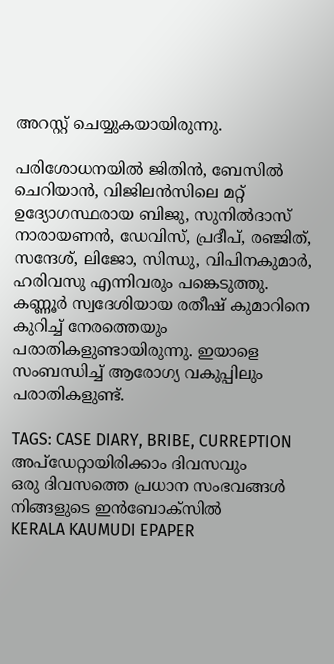അറസ്റ്റ് ചെയ്യുകയായിരുന്നു.

പരിശോധനയിൽ ജിതിൻ, ബേസിൽ ചെറിയാൻ, വിജിലൻസിലെ മറ്റ് ഉദ്യോഗസ്ഥരായ ബിജു, സുനിൽദാസ് നാരായണൻ, ഡേവിസ്, പ്രദീപ്, രഞ്ജിത്, സന്ദേശ്, ലിജോ, സിന്ധു, വിപിനകുമാർ, ഹരിവസു എന്നിവരും പങ്കെടുത്തു. കണ്ണൂർ സ്വദേശിയായ രതീഷ് കുമാറിനെ കുറിച്ച് നേരത്തെയും പരാതികളുണ്ടായിരുന്നു. ഇയാളെ സംബന്ധിച്ച് ആരോഗ്യ വകുപ്പിലും പരാതികളുണ്ട്.

TAGS: CASE DIARY, BRIBE, CURREPTION
അപ്ഡേറ്റായിരിക്കാം ദിവസവും
ഒരു ദിവസത്തെ പ്രധാന സംഭവങ്ങൾ നിങ്ങളുടെ ഇൻബോക്സിൽ
KERALA KAUMUDI EPAPER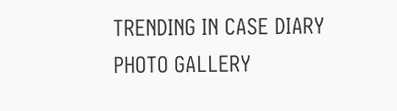TRENDING IN CASE DIARY
PHOTO GALLERY